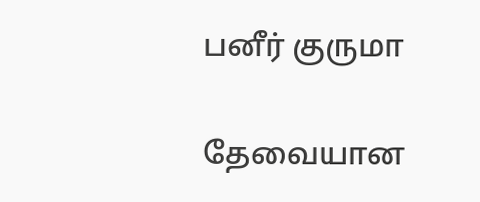பனீர் குருமா

தேவையான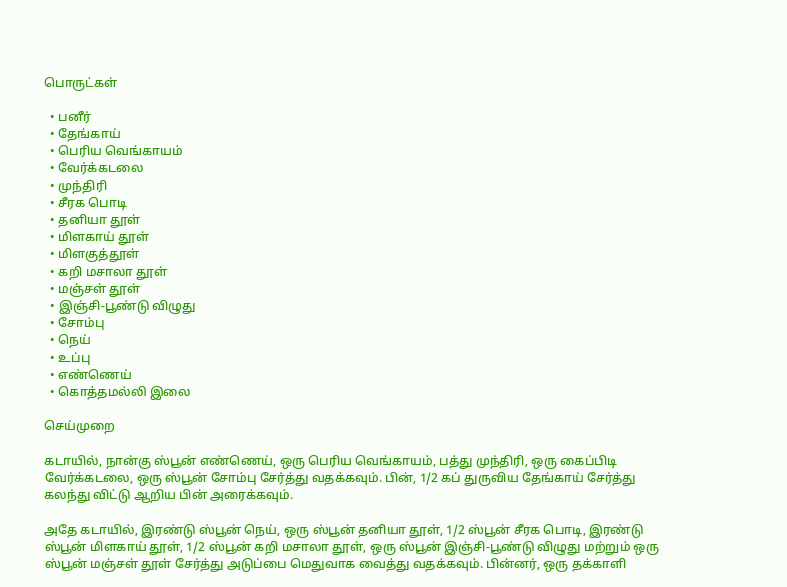பொருட்கள்

  • பனீர்
  • தேங்காய்
  • பெரிய வெங்காயம்
  • வேர்க்கடலை
  • முந்திரி
  • சீரக பொடி
  • தனியா தூள்
  • மிளகாய் தூள்
  • மிளகுத்தூள்
  • கறி மசாலா தூள்
  • மஞ்சள் தூள்
  • இஞ்சி-பூண்டு விழுது
  • சோம்பு
  • நெய்
  • உப்பு
  • எண்ணெய்
  • கொத்தமல்லி இலை

செய்முறை

கடாயில், நான்கு ஸ்பூன் எண்ணெய், ஒரு பெரிய வெங்காயம், பத்து முந்திரி, ஒரு கைப்பிடி வேர்க்கடலை, ஒரு ஸ்பூன் சோம்பு சேர்த்து வதக்கவும். பின், 1/2 கப் துருவிய தேங்காய் சேர்த்து கலந்து விட்டு ஆறிய பின் அரைக்கவும்.

அதே கடாயில், இரண்டு ஸ்பூன் நெய், ஒரு ஸ்பூன் தனியா தூள், 1/2 ஸ்பூன் சீரக பொடி, இரண்டு ஸ்பூன் மிளகாய் தூள், 1/2 ஸ்பூன் கறி மசாலா தூள், ஒரு ஸ்பூன் இஞ்சி-பூண்டு விழுது மற்றும் ஒரு ஸ்பூன் மஞ்சள் தூள் சேர்த்து அடுப்பை மெதுவாக வைத்து வதக்கவும். பின்னர், ஒரு தக்காளி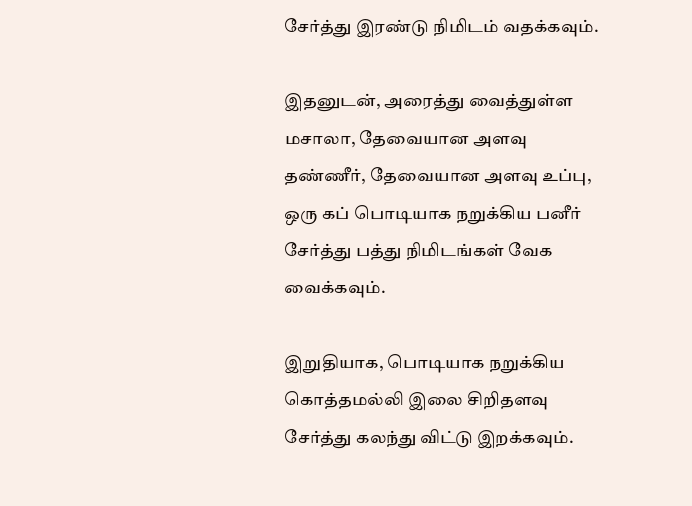சேர்த்து இரண்டு நிமிடம் வதக்கவும்.

இதனுடன், அரைத்து வைத்துள்ள மசாலா, தேவையான அளவு தண்ணீர், தேவையான அளவு உப்பு, ஒரு கப் பொடியாக நறுக்கிய பனீர் சேர்த்து பத்து நிமிடங்கள் வேக வைக்கவும்.

இறுதியாக, பொடியாக நறுக்கிய கொத்தமல்லி இலை சிறிதளவு சேர்த்து கலந்து விட்டு இறக்கவும்.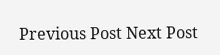Previous Post Next Post